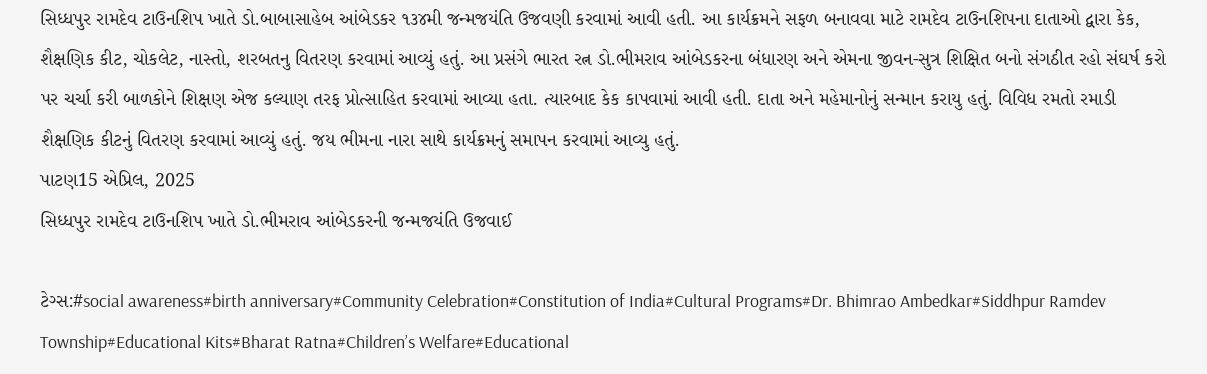સિધ્ધપુર રામદેવ ટાઉનશિપ ખાતે ડો.બાબાસાહેબ આંબેડકર ૧૩૪મી જન્મજયંતિ ઉજવણી કરવામાં આવી હતી. આ કાર્યક્રમને સફળ બનાવવા માટે રામદેવ ટાઉનશિપના દાતાઓ દ્વારા કેક, શૈક્ષણિક કીટ, ચોકલેટ, નાસ્તો, શરબતનુ વિતરણ કરવામાં આવ્યું હતું. આ પ્રસંગે ભારત રત્ન ડો.ભીમરાવ આંબેડકરના બંધારણ અને એમના જીવન-સુત્ર શિક્ષિત બનો સંગઠીત રહો સંઘર્ષ કરો પર ચર્ચા કરી બાળકોને શિક્ષણ એજ કલ્યાણ તરફ પ્રોત્સાહિત કરવામાં આવ્યા હતા. ત્યારબાદ કેક કાપવામાં આવી હતી. દાતા અને મહેમાનોનું સન્માન કરાયુ હતું. વિવિધ રમતો રમાડી શૈક્ષણિક કીટનું વિતરણ કરવામાં આવ્યું હતું. જય ભીમના નારા સાથે કાર્યક્રમનું સમાપન કરવામાં આવ્યુ હતું.
પાટણ15 એપ્રિલ, 2025
સિધ્ધપુર રામદેવ ટાઉનશિપ ખાતે ડો.ભીમરાવ આંબેડકરની જન્મજયંતિ ઉજવાઈ

ટેગ્સ:#social awareness#birth anniversary#Community Celebration#Constitution of India#Cultural Programs#Dr. Bhimrao Ambedkar#Siddhpur Ramdev Township#Educational Kits#Bharat Ratna#Children’s Welfare#Educational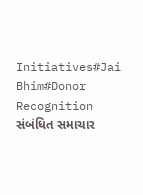Initiatives#Jai Bhim#Donor Recognition
સંબંધિત સમાચાર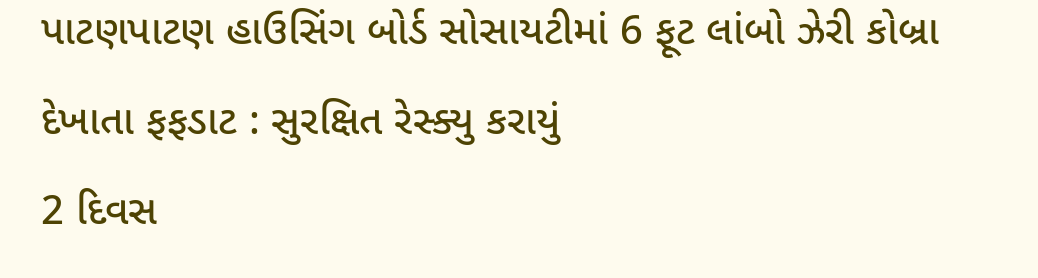પાટણપાટણ હાઉસિંગ બોર્ડ સોસાયટીમાં 6 ફૂટ લાંબો ઝેરી કોબ્રા દેખાતા ફફડાટ : સુરક્ષિત રેસ્ક્યુ કરાયું
2 દિવસ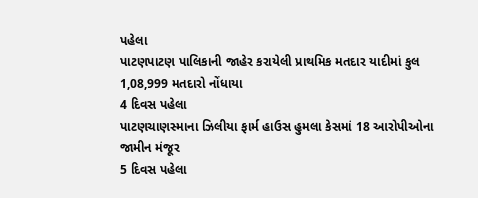પહેલા
પાટણપાટણ પાલિકાની જાહેર કરાયેલી પ્રાથમિક મતદાર યાદીમાં કુલ 1,08,999 મતદારો નોંધાયા
4 દિવસ પહેલા
પાટણચાણસ્માના ઝિલીયા ફાર્મ હાઉસ હુમલા કેસમાં 18 આરોપીઓના જામીન મંજૂર
5 દિવસ પહેલા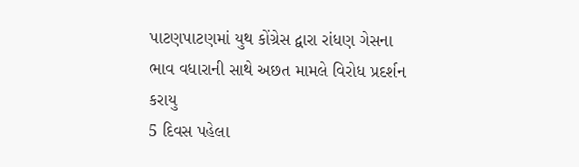પાટણપાટણમાં યુથ કોંગ્રેસ દ્વારા રાંધણ ગેસના ભાવ વધારાની સાથે અછત મામલે વિરોધ પ્રદર્શન કરાયુ
5 દિવસ પહેલા